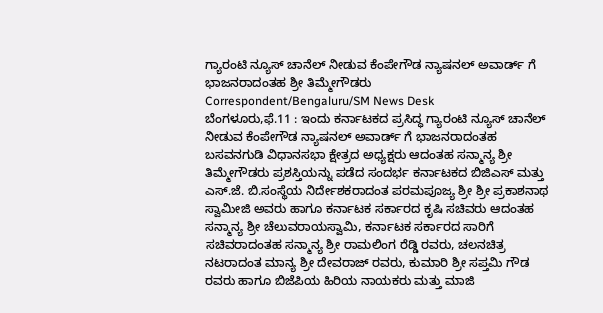ಗ್ಯಾರಂಟಿ ನ್ಯೂಸ್ ಚಾನೆಲ್ ನೀಡುವ ಕೆಂಪೇಗೌಡ ನ್ಯಾಷನಲ್ ಅವಾರ್ಡ್ ಗೆ ಭಾಜನರಾದಂತಹ ಶ್ರೀ ತಿಮ್ಮೇಗೌಡರು
Correspondent/Bengaluru/SM News Desk
ಬೆಂಗಳೂರು,ಫೆ.11 : ಇಂದು ಕರ್ನಾಟಕದ ಪ್ರಸಿದ್ಧ ಗ್ಯಾರಂಟಿ ನ್ಯೂಸ್ ಚಾನೆಲ್ ನೀಡುವ ಕೆಂಪೇಗೌಡ ನ್ಯಾಷನಲ್ ಅವಾರ್ಡ್ ಗೆ ಭಾಜನರಾದಂತಹ ಬಸವನಗುಡಿ ವಿಧಾನಸಭಾ ಕ್ಷೇತ್ರದ ಅಧ್ಯಕ್ಷರು ಆದಂತಹ ಸನ್ಮಾನ್ಯ ಶ್ರೀ ತಿಮ್ಮೇಗೌಡರು ಪ್ರಶಸ್ತಿಯನ್ನು ಪಡೆದ ಸಂದರ್ಭ ಕರ್ನಾಟಕದ ಬಿಜಿಎಸ್ ಮತ್ತು ಎಸ್.ಜೆ. ಬಿ.ಸಂಸ್ಥೆಯ ನಿರ್ದೇಶಕರಾದಂತ ಪರಮಪೂಜ್ಯ ಶ್ರೀ ಶ್ರೀ ಪ್ರಕಾಶನಾಥ ಸ್ವಾಮೀಜಿ ಅವರು ಹಾಗೂ ಕರ್ನಾಟಕ ಸರ್ಕಾರದ ಕೃಷಿ ಸಚಿವರು ಆದಂತಹ ಸನ್ಮಾನ್ಯ ಶ್ರೀ ಚೆಲುವರಾಯಸ್ವಾಮಿ, ಕರ್ನಾಟಕ ಸರ್ಕಾರದ ಸಾರಿಗೆ ಸಚಿವರಾದಂತಹ ಸನ್ಮಾನ್ಯ ಶ್ರೀ ರಾಮಲಿಂಗ ರೆಡ್ಡಿ ರವರು, ಚಲನಚಿತ್ರ ನಟರಾದಂತ ಮಾನ್ಯ ಶ್ರೀ ದೇವರಾಜ್ ರವರು, ಕುಮಾರಿ ಶ್ರೀ ಸಪ್ತಮಿ ಗೌಡ ರವರು ಹಾಗೂ ಬಿಜೆಪಿಯ ಹಿರಿಯ ನಾಯಕರು ಮತ್ತು ಮಾಜಿ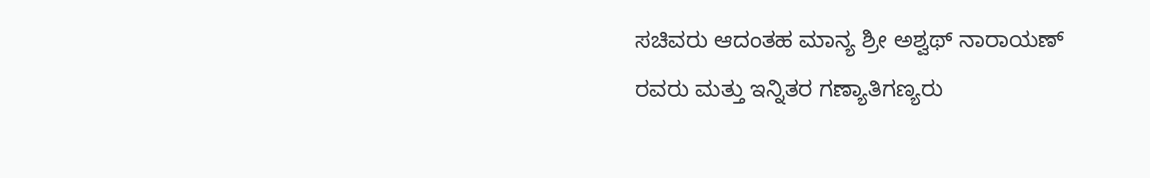ಸಚಿವರು ಆದಂತಹ ಮಾನ್ಯ ಶ್ರೀ ಅಶ್ವಥ್ ನಾರಾಯಣ್ ರವರು ಮತ್ತು ಇನ್ನಿತರ ಗಣ್ಯಾತಿಗಣ್ಯರು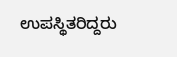ಉಪಸ್ಥಿತರಿದ್ದರು